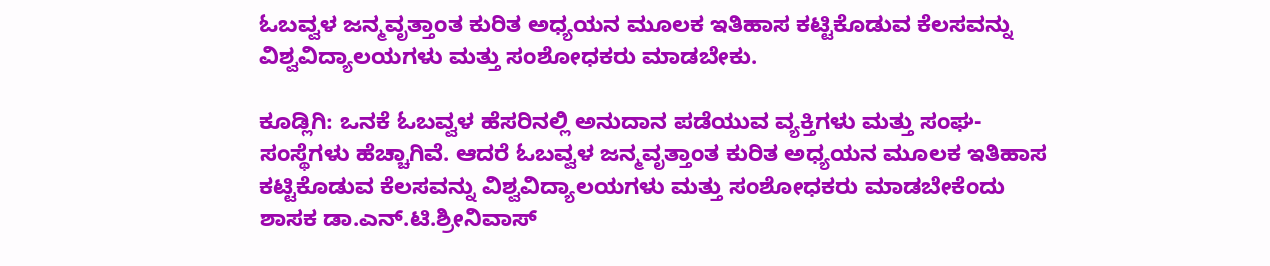ಓಬವ್ವಳ ಜನ್ಮವೃತ್ತಾಂತ ಕುರಿತ ಅಧ್ಯಯನ ಮೂಲಕ ಇತಿಹಾಸ ಕಟ್ಟಿಕೊಡುವ ಕೆಲಸವನ್ನು ವಿಶ್ವವಿದ್ಯಾಲಯಗಳು ಮತ್ತು ಸಂಶೋಧಕರು ಮಾಡಬೇಕು.

ಕೂಡ್ಲಿಗಿ: ಒನಕೆ ಓಬವ್ವಳ ಹೆಸರಿನಲ್ಲಿ ಅನುದಾನ ಪಡೆಯುವ ವ್ಯಕ್ತಿಗಳು ಮತ್ತು ಸಂಘ-ಸಂಸ್ಥೆಗಳು ಹೆಚ್ಚಾಗಿವೆ. ಆದರೆ ಓಬವ್ವಳ ಜನ್ಮವೃತ್ತಾಂತ ಕುರಿತ ಅಧ್ಯಯನ ಮೂಲಕ ಇತಿಹಾಸ ಕಟ್ಟಿಕೊಡುವ ಕೆಲಸವನ್ನು ವಿಶ್ವವಿದ್ಯಾಲಯಗಳು ಮತ್ತು ಸಂಶೋಧಕರು ಮಾಡಬೇಕೆಂದು ಶಾಸಕ ಡಾ.ಎನ್.ಟಿ.ಶ್ರೀನಿವಾಸ್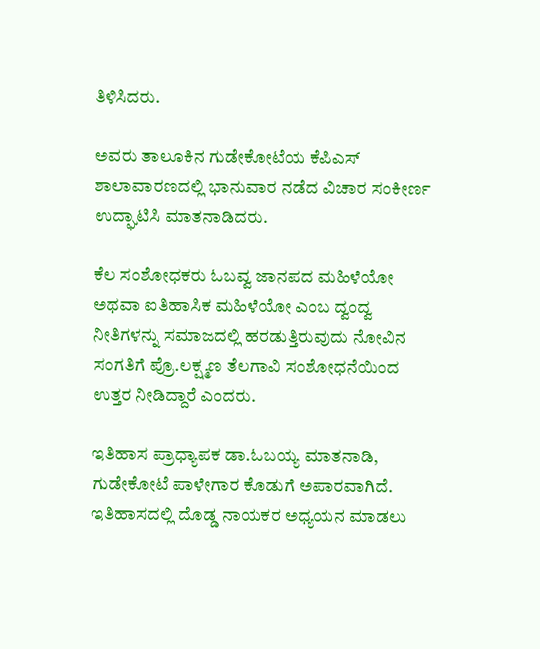ತಿಳಿಸಿದರು.

ಅವರು ತಾಲೂಕಿನ ಗುಡೇಕೋಟೆಯ ಕೆಪಿಎಸ್ ಶಾಲಾವಾರಣದಲ್ಲಿ ಭಾನುವಾರ ನಡೆದ ವಿಚಾರ ಸಂಕೀರ್ಣ ಉದ್ಘಾಟಿಸಿ ಮಾತನಾಡಿದರು.

ಕೆಲ ಸಂಶೋಧಕರು ಓಬವ್ವ ಜಾನಪದ ಮಹಿಳೆಯೋ ಅಥವಾ ಐತಿಹಾಸಿಕ ಮಹಿಳೆಯೋ ಎಂಬ ದ್ವಂದ್ವ ನೀತಿಗಳನ್ನು ಸಮಾಜದಲ್ಲಿ ಹರಡುತ್ತಿರುವುದು ನೋವಿನ ಸಂಗತಿಗೆ ಪ್ರೊ.ಲಕ್ಷ್ಮಣ ತೆಲಗಾವಿ ಸಂಶೋಧನೆಯಿಂದ ಉತ್ತರ ನೀಡಿದ್ದಾರೆ ಎಂದರು.

ಇತಿಹಾಸ ಪ್ರಾಧ್ಯಾಪಕ ಡಾ.ಓಬಯ್ಯ ಮಾತನಾಡಿ, ಗುಡೇಕೋಟೆ ಪಾಳೇಗಾರ ಕೊಡುಗೆ ಅಪಾರವಾಗಿದೆ. ಇತಿಹಾಸದಲ್ಲಿ ದೊಡ್ಡ ನಾಯಕರ ಅಧ್ಯಯನ ಮಾಡಲು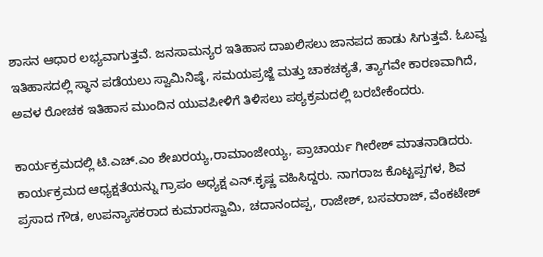ಶಾಸನ ಆಧಾರ ಲಭ್ಯವಾಗುತ್ತವೆ. ಜನಸಾಮನ್ಯರ ಇತಿಹಾಸ ದಾಖಲಿಸಲು ಜಾನಪದ ಹಾಡು ಸಿಗುತ್ತವೆ. ಓಬವ್ವ ಇತಿಹಾಸದಲ್ಲಿ ಸ್ಥಾನ ಪಡೆಯಲು ಸ್ವಾಮಿನಿಷ್ಠೆ, ಸಮಯಪ್ರಜ್ಙೆ ಮತ್ತು ಚಾಕಚಕ್ಯತೆ, ತ್ಯಾಗವೇ ಕಾರಣವಾಗಿದೆ, ಅವಳ ರೋಚಕ ಇತಿಹಾಸ ಮುಂದಿನ ಯುವಪೀಳಿಗೆ ತಿಳಿಸಲು ಪಠ್ಯಕ್ರಮದಲ್ಲಿ ಬರಬೇಕೆಂದರು.

ಕಾರ್ಯಕ್ರಮದಲ್ಲಿ ಟಿ.ಎಚ್.ಎಂ ಶೇಖರಯ್ಯ,ರಾಮಾಂಜೇಯ್ಯ, ಪ್ರಾಚಾರ್ಯ ಗೀರೇಶ್ ಮಾತನಾಡಿದರು. ಕಾರ್ಯಕ್ರಮದ ಆಧ್ಯಕ್ಷತೆಯನ್ನು ಗ್ರಾಪಂ ಅಧ್ಯಕ್ಷ ಎನ್.ಕೃಷ್ಣ ವಹಿಸಿದ್ದರು. ನಾಗರಾಜ ಕೊಟ್ಟಪ್ಪಗಳ, ಶಿವ ಪ್ರಸಾದ ಗೌಡ, ಉಪನ್ಯಾಸಕರಾದ ಕುಮಾರಸ್ವಾಮಿ, ಚದಾನಂದಪ್ಪ, ರಾಜೇಶ್, ಬಸವರಾಜ್, ವೆಂಕಟೇಶ್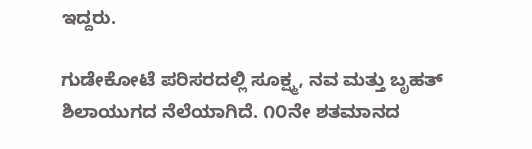ಇದ್ದರು.

ಗುಡೇಕೋಟೆ ಪರಿಸರದಲ್ಲಿ ಸೂಕ್ಷ್ಮ, ನವ ಮತ್ತು ಬೃಹತ್ ಶಿಲಾಯುಗದ ನೆಲೆಯಾಗಿದೆ. ೧೦ನೇ ಶತಮಾನದ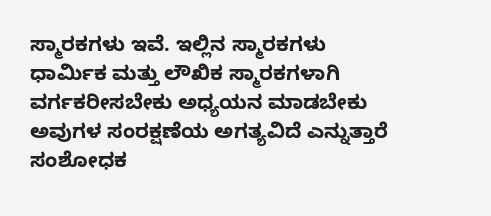ಸ್ಮಾರಕಗಳು ಇವೆ. ಇಲ್ಲಿನ ಸ್ಮಾರಕಗಳು ಧಾರ್ಮಿಕ ಮತ್ತು ಲೌಖಿಕ ಸ್ಮಾರಕಗಳಾಗಿ ವರ್ಗಕರೀಸಬೇಕು ಅಧ್ಯಯನ ಮಾಡಬೇಕು ಅವುಗಳ ಸಂರಕ್ಷಣೆಯ ಅಗತ್ಯವಿದೆ ಎನ್ನುತ್ತಾರೆ ಸಂಶೋಧಕ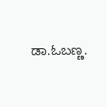ಡಾ.ಓಬಣ್ಣ.